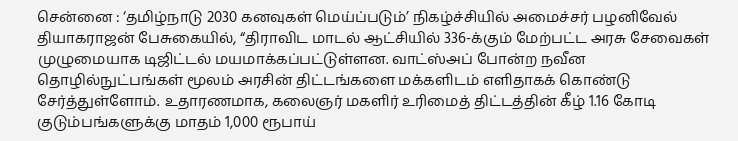சென்னை : ‘தமிழ்நாடு 2030 கனவுகள் மெய்ப்படும்’ நிகழ்ச்சியில் அமைச்சர் பழனிவேல் தியாகராஜன் பேசுகையில், “திராவிட மாடல் ஆட்சியில் 336-க்கும் மேற்பட்ட அரசு சேவைகள் முழுமையாக டிஜிட்டல் மயமாக்கப்பட்டுள்ளன. வாட்ஸ்அப் போன்ற நவீன தொழில்நுட்பங்கள் மூலம் அரசின் திட்டங்களை மக்களிடம் எளிதாகக் கொண்டு சேர்த்துள்ளோம். உதாரணமாக, கலைஞர் மகளிர் உரிமைத் திட்டத்தின் கீழ் 1.16 கோடி குடும்பங்களுக்கு மாதம் 1,000 ரூபாய்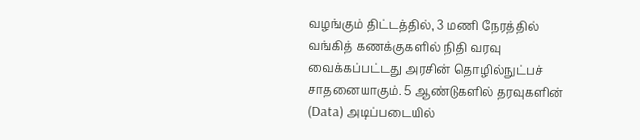வழங்கும் திட்டத்தில், 3 மணி நேரத்தில் வங்கித் கணக்குகளில் நிதி வரவு வைக்கப்பட்டது அரசின் தொழில்நுட்பச் சாதனையாகும். 5 ஆண்டுகளில் தரவுகளின் (Data) அடிப்படையில்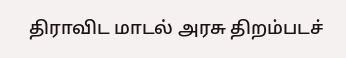திராவிட மாடல் அரசு திறம்படச்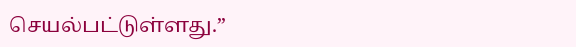செயல்பட்டுள்ளது.”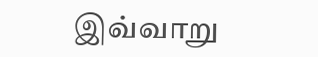இவ்வாறு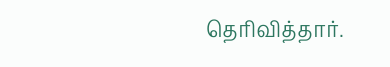தெரிவித்தார்.